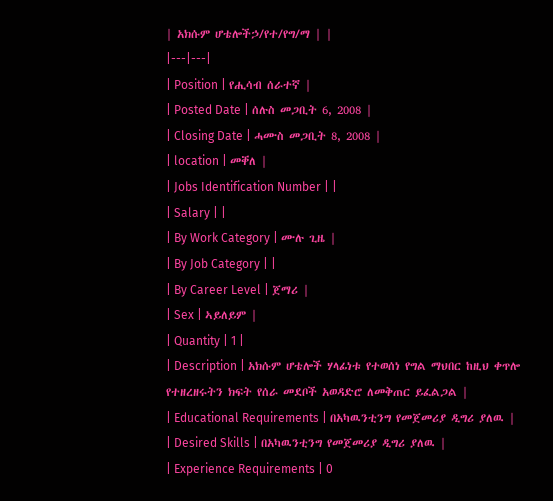| አክሱም ሆቴሎችኃ/የተ/የግ/ማ | |
|---|---|
| Position | የሒሳብ ሰራተኛ |
| Posted Date | ሰሉስ መጋቢት 6, 2008 |
| Closing Date | ሓሙስ መጋቢት 8, 2008 |
| location | መቐለ |
| Jobs Identification Number | |
| Salary | |
| By Work Category | ሙሉ ጊዜ |
| By Job Category | |
| By Career Level | ጀማሪ |
| Sex | ኣይለይም |
| Quantity | 1 |
| Description | አክሱም ሆቴሎች ሃላፊነቱ የተወሰነ የግል ማህበር ከዚህ ቀጥሎ የተዘረዘሩትን ክፍት የሰራ መደቦች አወዳድሮ ለመቅጠር ይፈልጋል |
| Educational Requirements | በአካዉንቲንግ የመጀመሪያ ዲግሪ ያለዉ |
| Desired Skills | በአካዉንቲንግ የመጀመሪያ ዲግሪ ያለዉ |
| Experience Requirements | 0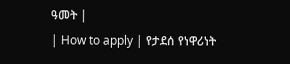ዓመት |
| How to apply | የታደሰ የነዋሪነት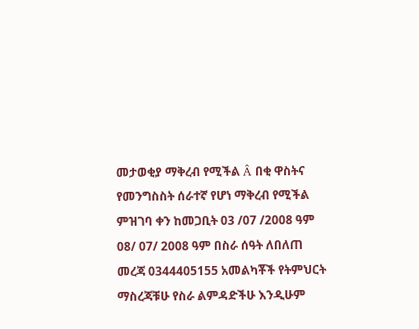መታወቂያ ማቅረብ የሚችል Â በቂ ዋስትና የመንግስስት ሰራተኛ የሆነ ማቅረብ የሚችል ምዝገባ ቀን ከመጋቢት 03 /07 /2008 ዓም 08/ 07/ 2008 ዓም በስራ ሰዓት ለበለጠ መረጃ 0344405155 አመልካቾች የትምህርት ማስረጃቹሁ የስራ ልምዳድችሁ እንዲሁም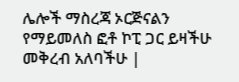ሌሎች ማስረጃ ኦርጅናልን የማይመለስ ፎቶ ኮፒ ጋር ይዛችሁ መቅረብ አለባችሁ |